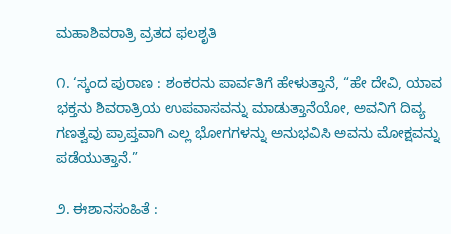ಮಹಾಶಿವರಾತ್ರಿ ವ್ರತದ ಫಲಶೃತಿ

೧. ‘ಸ್ಕಂದ ಪುರಾಣ : ಶಂಕರನು ಪಾರ್ವತಿಗೆ ಹೇಳುತ್ತಾನೆ, “ಹೇ ದೇವಿ, ಯಾವ ಭಕ್ತನು ಶಿವರಾತ್ರಿಯ ಉಪವಾಸವನ್ನು ಮಾಡುತ್ತಾನೆಯೋ, ಅವನಿಗೆ ದಿವ್ಯ ಗಣತ್ವವು ಪ್ರಾಪ್ತವಾಗಿ ಎಲ್ಲ ಭೋಗಗಳನ್ನು ಅನುಭವಿಸಿ ಅವನು ಮೋಕ್ಷವನ್ನು ಪಡೆಯುತ್ತಾನೆ.”

೨. ಈಶಾನಸಂಹಿತೆ :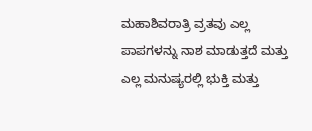ಮಹಾಶಿವರಾತ್ರಿ ವ್ರತವು ಎಲ್ಲ ಪಾಪಗಳನ್ನು ನಾಶ ಮಾಡುತ್ತದೆ ಮತ್ತು ಎಲ್ಲ ಮನುಷ್ಯರಲ್ಲಿ ಭುಕ್ತಿ ಮತ್ತು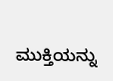ಮುಕ್ತಿಯನ್ನು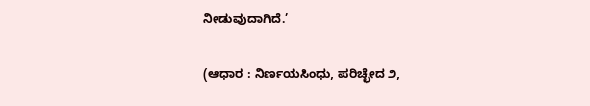ನೀಡುವುದಾಗಿದೆ.’

(ಆಧಾರ : ನಿರ್ಣಯಸಿಂಧು, ಪರಿಚ್ಛೇದ ೨,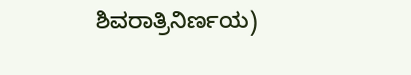ಶಿವರಾತ್ರಿನಿರ್ಣಯ)